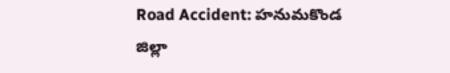Road Accident: హనుమకొండ జిల్లా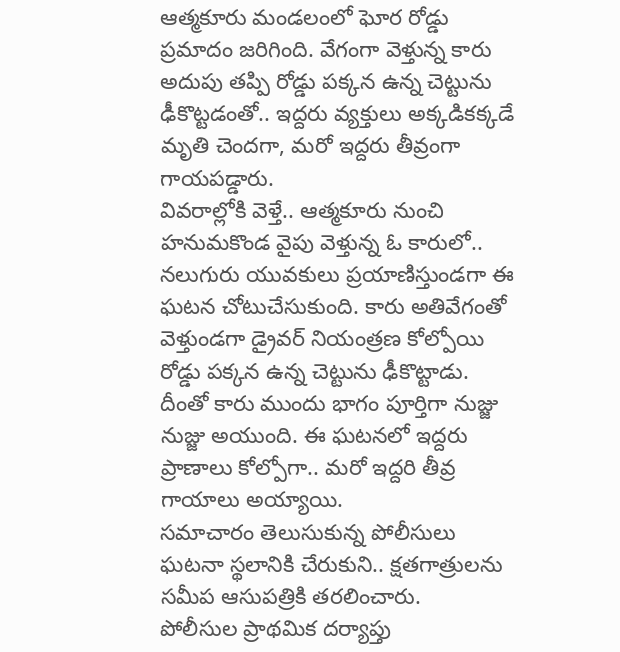ఆత్మకూరు మండలంలో ఘోర రోడ్డు ప్రమాదం జరిగింది. వేగంగా వెళ్తున్న కారు అదుపు తప్పి రోడ్డు పక్కన ఉన్న చెట్టును ఢీకొట్టడంతో.. ఇద్దరు వ్యక్తులు అక్కడికక్కడే మృతి చెందగా, మరో ఇద్దరు తీవ్రంగా గాయపడ్డారు.
వివరాల్లోకి వెళ్తే.. ఆత్మకూరు నుంచి హనుమకొండ వైపు వెళ్తున్న ఓ కారులో.. నలుగురు యువకులు ప్రయాణిస్తుండగా ఈ ఘటన చోటుచేసుకుంది. కారు అతివేగంతో వెళ్తుండగా డ్రైవర్ నియంత్రణ కోల్పోయి రోడ్డు పక్కన ఉన్న చెట్టును ఢీకొట్టాడు. దీంతో కారు ముందు భాగం పూర్తిగా నుజ్జు నుజ్జు అయుంది. ఈ ఘటనలో ఇద్దరు ప్రాణాలు కోల్పోగా.. మరో ఇద్దరి తీవ్ర గాయాలు అయ్యాయి.
సమాచారం తెలుసుకున్న పోలీసులు ఘటనా స్థలానికి చేరుకుని.. క్షతగాత్రులను సమీప ఆసుపత్రికి తరలించారు.
పోలీసుల ప్రాథమిక దర్యాప్తు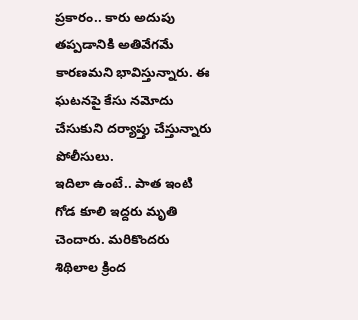ప్రకారం.. కారు అదుపు తప్పడానికి అతివేగమే కారణమని భావిస్తున్నారు. ఈ ఘటనపై కేసు నమోదు చేసుకుని దర్యాప్తు చేస్తున్నారు పోలీసులు.
ఇదిలా ఉంటే.. పాత ఇంటి గోడ కూలి ఇద్దరు మృతి చెందారు. మరికొందరు శిథిలాల క్రింద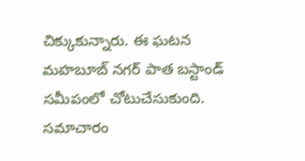చిక్కుకున్నారు. ఈ ఘటన మహబూబ్ నగర్ పాత బస్టాండ్ సమీపంలో చోటుచేసుకుంది. సమాచారం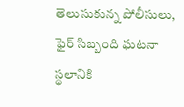తెలుసుకున్న పోలీసులు, ఫైర్ సిబ్బంది ఘటనా స్థలానికి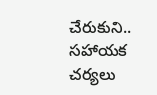చేరుకుని.. సహాయక చర్యలు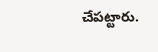చేపట్టారు.